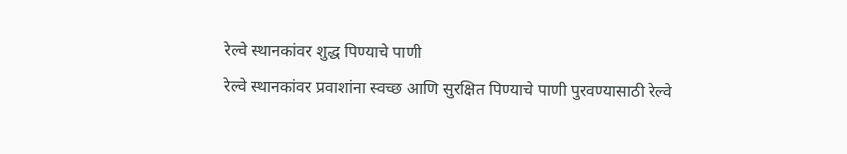रेल्वे स्थानकांवर शुद्ध पिण्याचे पाणी
रेल्वे स्थानकांवर प्रवाशांना स्वच्छ आणि सुरक्षित पिण्याचे पाणी पुरवण्यासाठी रेल्वे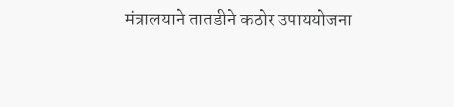मंत्रालयाने तातडीने कठोर उपाययोजना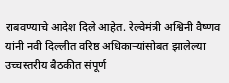राबवण्याचे आदेश दिले आहेत. रेल्वेमंत्री अश्विनी वैष्णव यांनी नवी दिल्लीत वरिष्ठ अधिकाऱ्यांसोबत झालेल्या उच्चस्तरीय बैठकीत संपूर्ण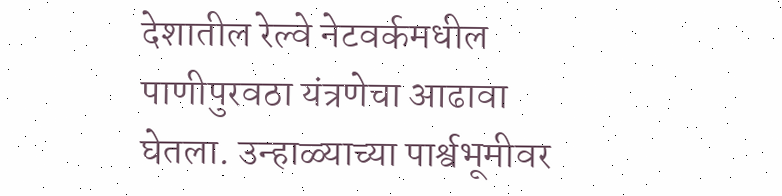देशातील रेल्वे नेटवर्कमधील पाणीपुरवठा यंत्रणेचा आढावा घेतला. उन्हाळ्याच्या पार्श्वभूमीवर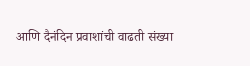आणि दैनंदिन प्रवाशांची वाढती संख्या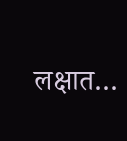लक्षात…